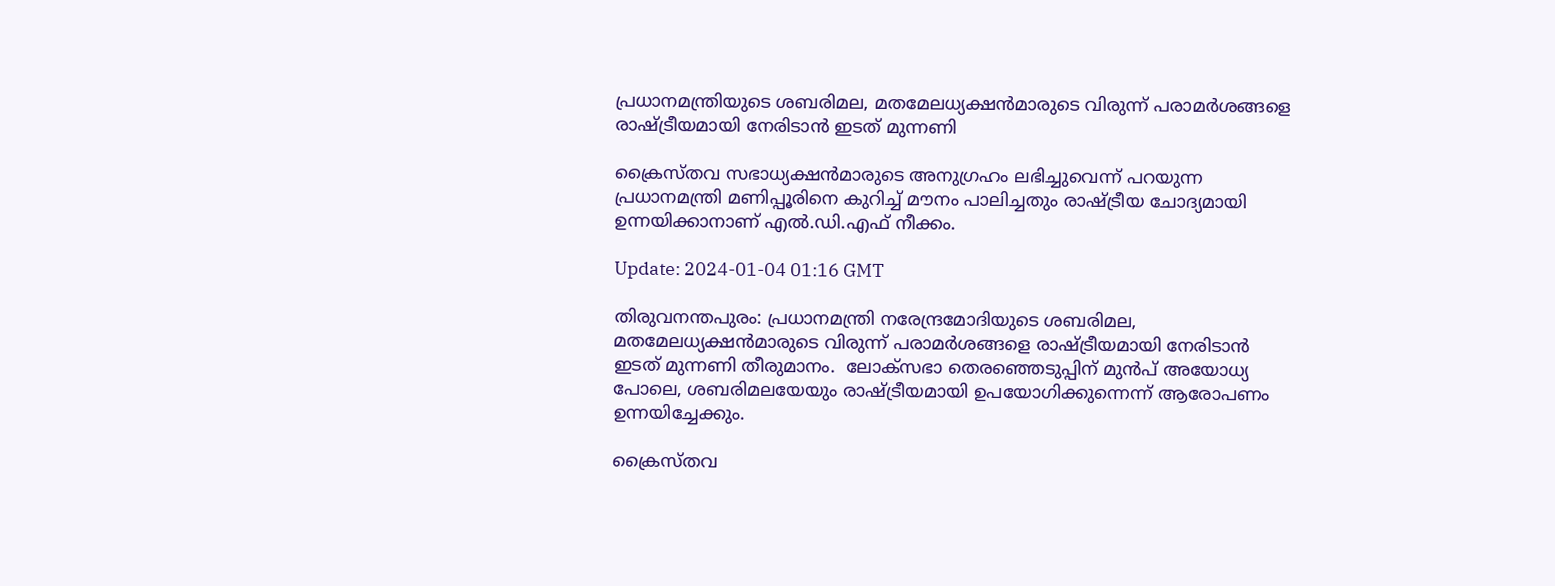പ്രധാനമന്ത്രിയുടെ ശബരിമല, മതമേലധ്യക്ഷൻമാരുടെ വിരുന്ന് പരാമർശങ്ങളെ രാഷ്ട്രീയമായി നേരിടാൻ ഇടത് മുന്നണി

ക്രൈസ്തവ സഭാധ്യക്ഷന്‍മാരുടെ അനുഗ്രഹം ലഭിച്ചുവെന്ന് പറയുന്ന പ്രധാനമന്ത്രി മണിപ്പൂരിനെ കുറിച്ച് മൗനം പാലിച്ചതും രാഷ്ട്രീയ ചോദ്യമായി ഉന്നയിക്കാനാണ് എല്‍.ഡി.എഫ് നീക്കം.

Update: 2024-01-04 01:16 GMT

തിരുവനന്തപുരം: പ്രധാനമന്ത്രി നരേന്ദ്രമോദിയുടെ ശബരിമല, മതമേലധ്യക്ഷന്‍മാരുടെ വിരുന്ന് പരാമർശങ്ങളെ രാഷ്ട്രീയമായി നേരിടാന്‍ ഇടത് മുന്നണി തീരുമാനം.  ലോക്സഭാ തെരഞ്ഞെടുപ്പിന് മുന്‍പ് അയോധ്യ പോലെ, ശബരിമലയേയും രാഷ്ട്രീയമായി ഉപയോഗിക്കുന്നെന്ന് ആരോപണം ഉന്നയിച്ചേക്കും.

ക്രൈസ്തവ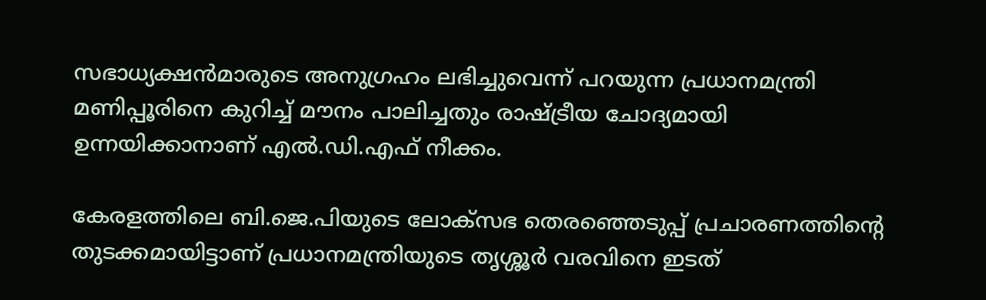സഭാധ്യക്ഷന്‍മാരുടെ അനുഗ്രഹം ലഭിച്ചുവെന്ന് പറയുന്ന പ്രധാനമന്ത്രി മണിപ്പൂരിനെ കുറിച്ച് മൗനം പാലിച്ചതും രാഷ്ട്രീയ ചോദ്യമായി ഉന്നയിക്കാനാണ് എല്‍.ഡി.എഫ് നീക്കം.

കേരളത്തിലെ ബി.ജെ.പിയുടെ ലോക്സഭ തെരഞ്ഞെടുപ്പ് പ്രചാരണത്തിന്‍റെ തുടക്കമായിട്ടാണ് പ്രധാനമന്ത്രിയുടെ തൃശ്ശൂർ വരവിനെ ഇടത്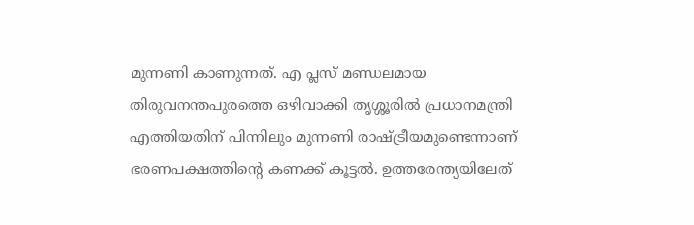മുന്നണി കാണുന്നത്. എ പ്ലസ് മണ്ഡലമായ തിരുവനന്തപുരത്തെ ഒഴിവാക്കി തൃശ്ശൂരില്‍ പ്രധാനമന്ത്രി എത്തിയതിന് പിന്നിലും മുന്നണി രാഷ്ട്രീയമുണ്ടെന്നാണ് ഭരണപക്ഷത്തിന്‍റെ കണക്ക് കൂട്ടല്‍. ഉത്തരേന്ത്യയിലേത്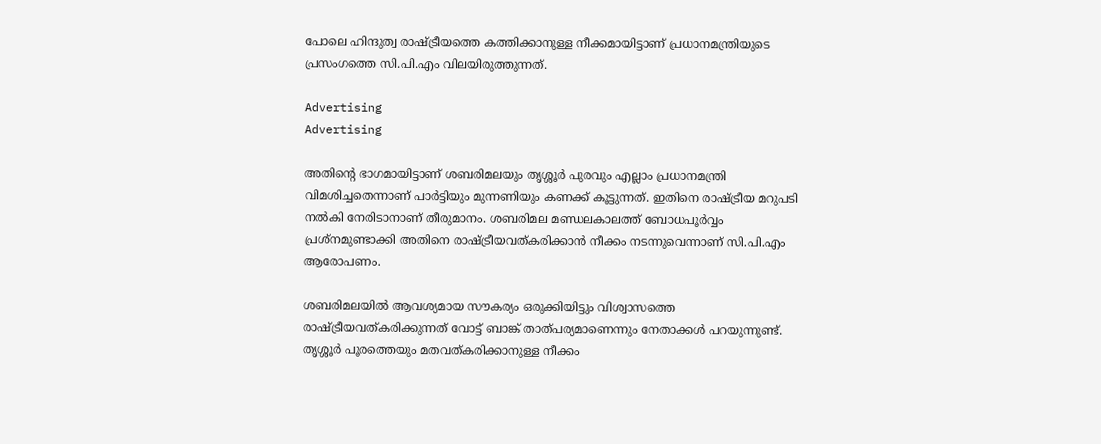പോലെ ഹിന്ദുത്വ രാഷ്ട്രീയത്തെ കത്തിക്കാനുള്ള നീക്കമായിട്ടാണ് പ്രധാനമന്ത്രിയുടെ പ്രസംഗത്തെ സി.പി.എം വിലയിരുത്തുന്നത്.

Advertising
Advertising

അതിന്‍റെ ഭാഗമായിട്ടാണ് ശബരിമലയും തൃശ്ശൂർ പുരവും എല്ലാം പ്രധാനമന്ത്രി വിമശിച്ചതെന്നാണ് പാർട്ടിയും മുന്നണിയും കണക്ക് കൂട്ടുന്നത്. ഇതിനെ രാഷ്ട്രീയ മറുപടി നല്‍കി നേരിടാനാണ് തീരുമാനം. ശബരിമല മണ്ഡലകാലത്ത് ബോധപൂർവ്വം പ്രശ്നമുണ്ടാക്കി അതിനെ രാഷ്ട്രീയവത്കരിക്കാന്‍ നീക്കം നടന്നുവെന്നാണ് സി.പി.എം ആരോപണം.

ശബരിമലയില്‍ ആവശ്യമായ സൗകര്യം ഒരുക്കിയിട്ടും വിശ്വാസത്തെ രാഷ്ട്രീയവത്കരിക്കുന്നത് വോട്ട് ബാങ്ക് താത്പര്യമാണെന്നും നേതാക്കള്‍ പറയുന്നുണ്ട്. തൃശ്ശൂർ പൂരത്തെയും മതവത്കരിക്കാനുള്ള നീക്കം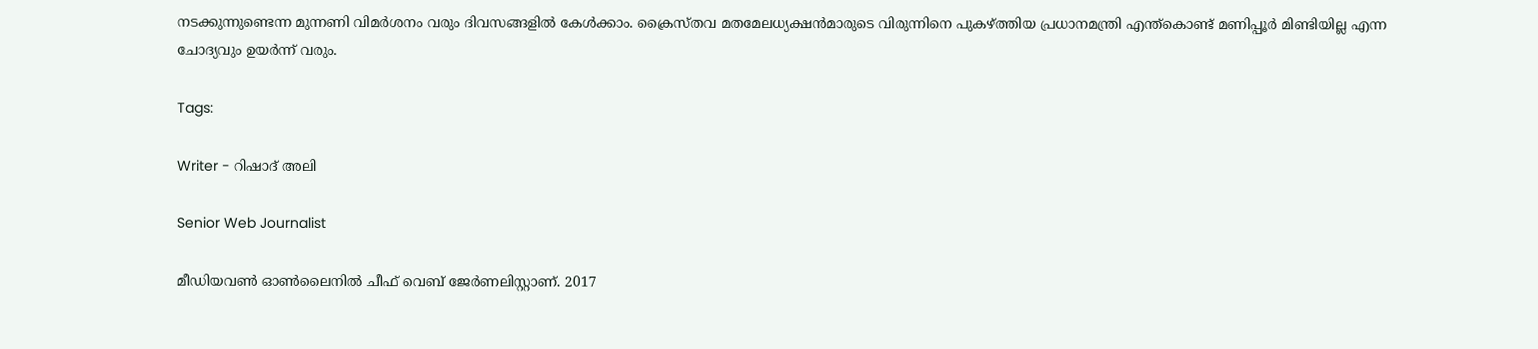നടക്കുന്നുണ്ടെന്ന മുന്നണി വിമർശനം വരും ദിവസങ്ങളില്‍ കേള്‍ക്കാം. ക്രൈസ്തവ മതമേലധ്യക്ഷന്‍മാരുടെ വിരുന്നിനെ പുകഴ്ത്തിയ പ്രധാനമന്ത്രി എന്ത്കൊണ്ട് മണിപ്പൂർ മിണ്ടിയില്ല എന്ന ചോദ്യവും ഉയർന്ന് വരും.

Tags:

Writer - റിഷാദ് അലി

Senior Web Journalist

മീഡിയവൺ ഓൺലൈനിൽ ചീഫ് വെബ് ജേർണലിസ്റ്റാണ്. 2017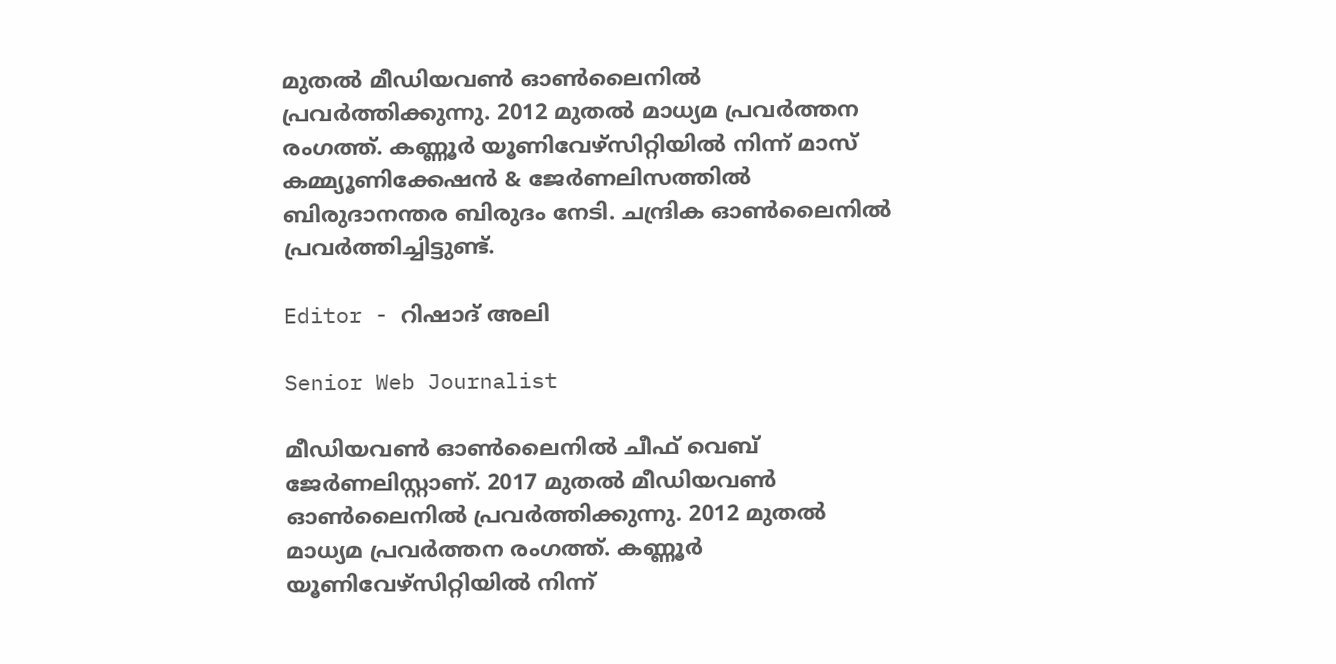മുതൽ മീഡിയവൺ ഓൺലൈനിൽ പ്രവർത്തിക്കുന്നു. 2012 മുതൽ മാധ്യമ പ്രവർത്തന രംഗത്ത്. കണ്ണൂര്‍ യൂണിവേഴ്‌സിറ്റിയിൽ നിന്ന് മാസ് കമ്മ്യൂണിക്കേഷന്‍ & ജേര്‍ണലിസത്തില്‍ ബിരുദാനന്തര ബിരുദം നേടി. ചന്ദ്രിക ഓണ്‍ലൈനില്‍ പ്രവര്‍ത്തിച്ചിട്ടുണ്ട്.

Editor - റിഷാദ് അലി

Senior Web Journalist

മീഡിയവൺ ഓൺലൈനിൽ ചീഫ് വെബ് ജേർണലിസ്റ്റാണ്. 2017 മുതൽ മീഡിയവൺ ഓൺലൈനിൽ പ്രവർത്തിക്കുന്നു. 2012 മുതൽ മാധ്യമ പ്രവർത്തന രംഗത്ത്. കണ്ണൂര്‍ യൂണിവേഴ്‌സിറ്റിയിൽ നിന്ന്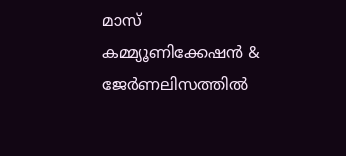മാസ് കമ്മ്യൂണിക്കേഷന്‍ & ജേര്‍ണലിസത്തില്‍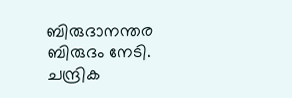ബിരുദാനന്തര ബിരുദം നേടി. ചന്ദ്രിക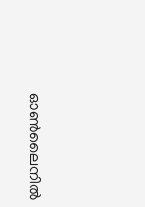ഓണ്‍ലൈനില്‍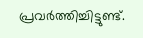പ്രവര്‍ത്തിച്ചിട്ടുണ്ട്.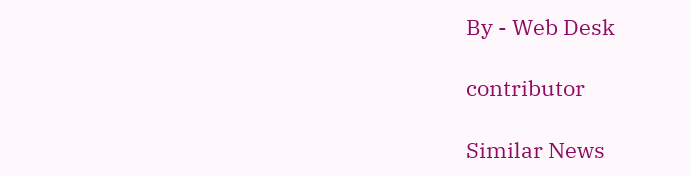By - Web Desk

contributor

Similar News